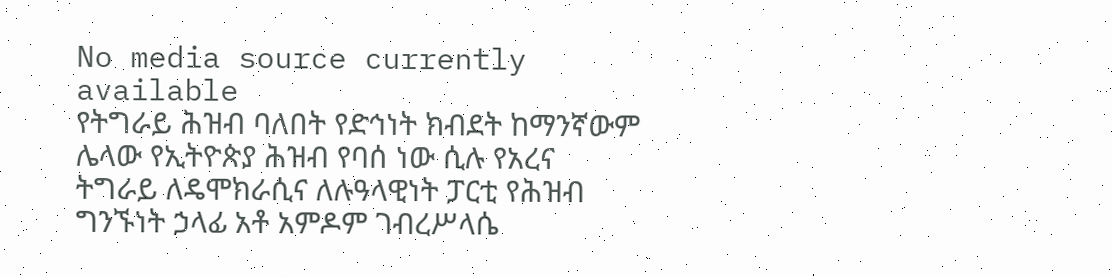No media source currently available
የትግራይ ሕዝብ ባለበት የድኅነት ክብደት ከማንኛውም ሌላው የኢትዮጵያ ሕዝብ የባሰ ነው ሲሉ የአረና ትግራይ ለዴሞክራሲና ለሉዓላዊነት ፓርቲ የሕዝብ ግንኙነት ኃላፊ አቶ አምዶም ገብረሥላሴ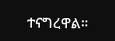ተናግረዋል።